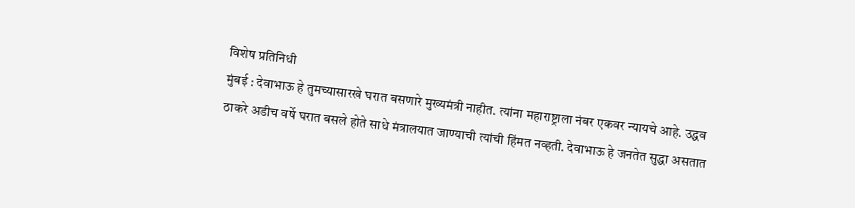विशेष प्रतिनिधी
मुंबई : देवाभाऊ हे तुमच्यासारखे घरात बसणारे मुख्यमंत्री नाहीत. त्यांना महाराष्ट्राला नंबर एकवर न्यायचे आहे. उद्धव ठाकरे अडीच वर्षे घरात बसले होते साधे मंत्रालयात जाण्याची त्यांची हिंमत नव्हती. देवाभाऊ हे जनतेत सुद्धा असतात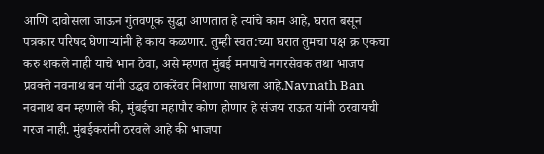आणि दावोसला जाऊन गुंतवणूक सुद्धा आणतात हे त्यांचे काम आहे, घरात बसून पत्रकार परिषद घेणाऱ्यांनी हे काय कळणार. तुम्ही स्वत:च्या घरात तुमचा पक्ष क्र एकचा करु शकले नाही याचे भान ठेवा, असे म्हणत मुंबई मनपाचे नगरसेवक तथा भाजप प्रवक्ते नवनाथ बन यांनी उद्धव ठाकरेंवर निशाणा साधला आहे.Navnath Ban
नवनाथ बन म्हणाले की, मुंबईचा महापौर कोण होणार हे संजय राऊत यांनी ठरवायची गरज नाही. मुंबईकरांनी ठरवले आहे की भाजपा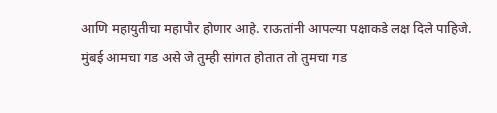आणि महायुतीचा महापौर होणार आहे. राऊतांनी आपल्या पक्षाकडे लक्ष दिले पाहिजे. मुंबई आमचा गड असे जे तुम्ही सांगत होतात तो तुमचा गड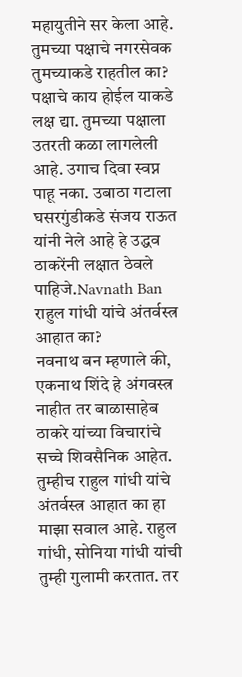महायुतीने सर केला आहे. तुमच्या पक्षाचे नगरसेवक तुमच्याकडे राहतील का? पक्षाचे काय होईल याकडे लक्ष द्या. तुमच्या पक्षाला उतरती कळा लागलेली आहे. उगाच दिवा स्वप्न पाहू नका. उबाठा गटाला घसरगुंडीकडे संजय राऊत यांनी नेले आहे हे उद्धव ठाकरेंनी लक्षात ठेवले पाहिजे.Navnath Ban
राहुल गांधी यांचे अंतर्वस्त्र आहात का?
नवनाथ बन म्हणाले की, एकनाथ शिंदे हे अंगवस्त्र नाहीत तर बाळासाहेब ठाकरे यांच्या विचारांचे सच्चे शिवसैनिक आहेत. तुम्हीच राहुल गांधी यांचे अंतर्वस्त्र आहात का हा माझा सवाल आहे. राहुल गांधी, सोनिया गांधी यांची तुम्ही गुलामी करतात. तर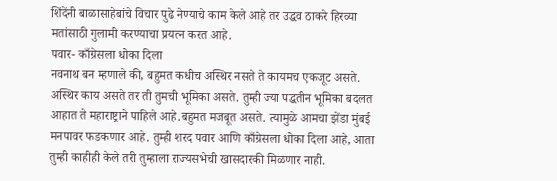शिंदेंनी बाळासाहेबांचे विचार पुढे नेण्याचे काम केले आहे तर उद्धव ठाकरे हिरव्या मतांसाठी गुलामी करण्याचा प्रयत्न करत आहे.
पवार- काँग्रेसला धोका दिला
नवनाथ बन म्हणाले की, बहुमत कधीच अस्थिर नसते ते कायमच एकजूट असते. अस्थिर काय असते तर ती तुमची भूमिका असते. तुम्ही ज्या पद्धतीन भूमिका बदलत आहात ते महाराष्ट्राने पाहिले आहे.बहुमत मजबूत असते. त्यामुळे आमचा झेंडा मुंबई मनपावर फडकणार आहे. तुम्ही शरद पवार आणि काँग्रेसला धोका दिला आहे, आता तुम्ही काहीही केले तरी तुम्हाला राज्यसभेची खासदारकी मिळणार नाही.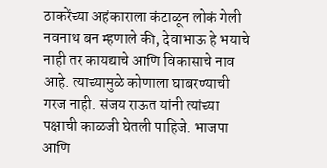ठाकरेंच्या अहंकाराला कंटाळून लोकं गेली
नवनाथ बन म्हणाले की, देवाभाऊ हे भयाचे नाही तर कायद्याचे आणि विकासाचे नाव आहे. त्याच्यामुळे कोणाला घाबरण्याची गरज नाही. संजय राऊत यांनी त्यांच्या पक्षाची काळजी घेतली पाहिजे. भाजपा आणि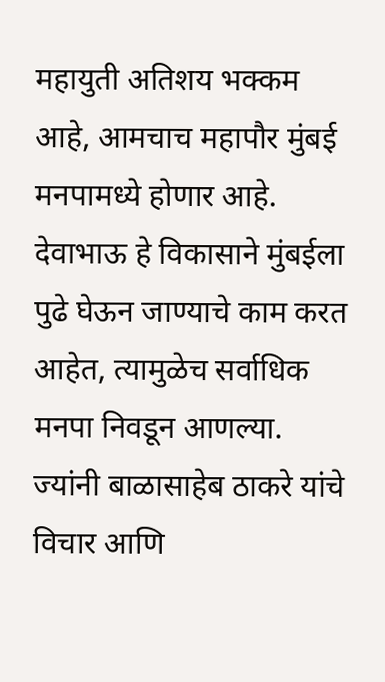महायुती अतिशय भक्कम आहे, आमचाच महापौर मुंबई मनपामध्ये होणार आहे. देवाभाऊ हे विकासाने मुंबईला पुढे घेऊन जाण्याचे काम करत आहेत, त्यामुळेच सर्वाधिक मनपा निवडून आणल्या. ज्यांनी बाळासाहेब ठाकरे यांचे विचार आणि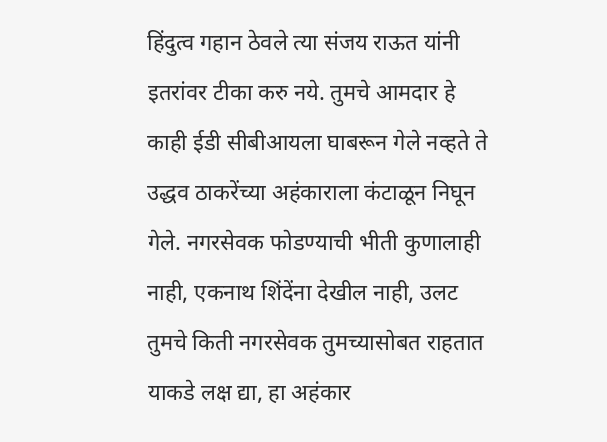हिंदुत्व गहान ठेवले त्या संजय राऊत यांनी इतरांवर टीका करु नये. तुमचे आमदार हे काही ईडी सीबीआयला घाबरून गेले नव्हते ते उद्धव ठाकरेंच्या अहंकाराला कंटाळून निघून गेले. नगरसेवक फोडण्याची भीती कुणालाही नाही, एकनाथ शिंदेंना देखील नाही, उलट तुमचे किती नगरसेवक तुमच्यासोबत राहतात याकडे लक्ष द्या, हा अहंकार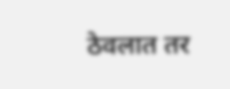ठेवलात तर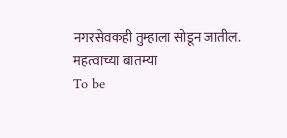नगरसेवकही तुम्हाला सोडून जातील.
महत्वाच्या बातम्या
To be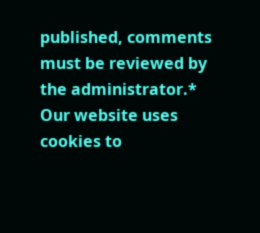published, comments must be reviewed by the administrator.*
Our website uses cookies to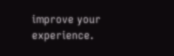improve your experience.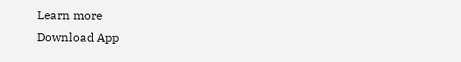Learn more
Download App